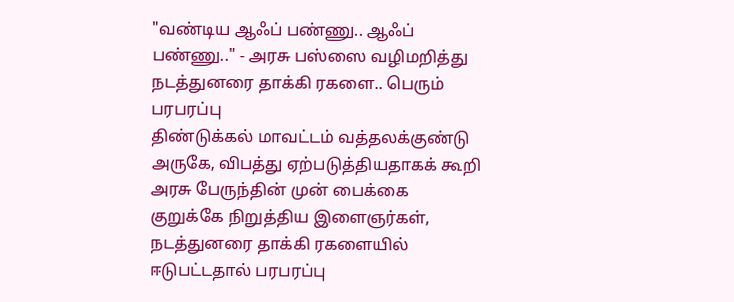"வண்டிய ஆஃப் பண்ணு.. ஆஃப் பண்ணு.." - அரசு பஸ்ஸை வழிமறித்து நடத்துனரை தாக்கி ரகளை.. பெரும் பரபரப்பு
திண்டுக்கல் மாவட்டம் வத்தலக்குண்டு அருகே, விபத்து ஏற்படுத்தியதாகக் கூறி அரசு பேருந்தின் முன் பைக்கை குறுக்கே நிறுத்திய இளைஞர்கள், நடத்துனரை தாக்கி ரகளையில் ஈடுபட்டதால் பரபரப்பு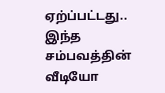ஏற்ப்பட்டது.. இந்த சம்பவத்தின் வீடியோ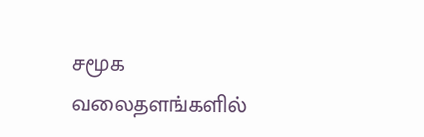சமூக வலைதளங்களில்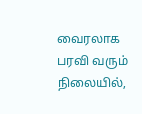வைரலாக பரவி வரும் நிலையில்,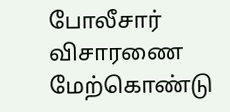போலீசார் விசாரணை மேற்கொண்டு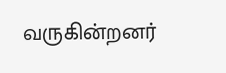வருகின்றனர்